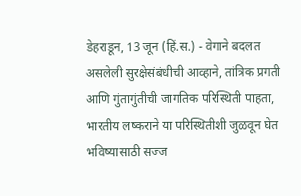डेहराडून, 13 जून (हिं.स.) - वेगाने बदलत असलेली सुरक्षेसंबंधीची आव्हाने, तांत्रिक प्रगती आणि गुंतागुंतीची जागतिक परिस्थिती पाहता, भारतीय लष्कराने या परिस्थितीशी जुळवून घेत भविष्यासाठी सज्ज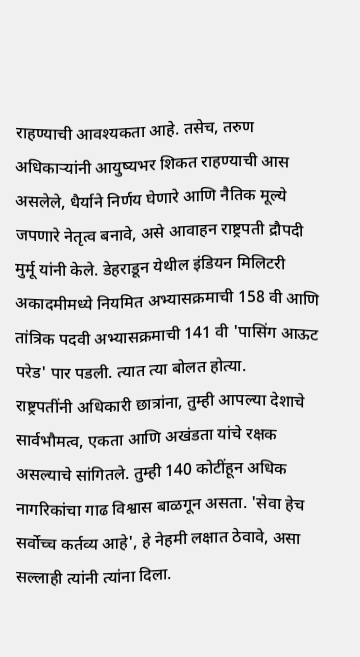राहण्याची आवश्यकता आहे. तसेच, तरुण अधिकाऱ्यांनी आयुष्यभर शिकत राहण्याची आस असलेले, धैर्याने निर्णय घेणारे आणि नैतिक मूल्ये जपणारे नेतृत्व बनावे, असे आवाहन राष्ट्रपती द्रौपदी मुर्मू यांनी केले. डेहराडून येथील इंडियन मिलिटरी अकादमीमध्ये नियमित अभ्यासक्रमाची 158 वी आणि तांत्रिक पदवी अभ्यासक्रमाची 141 वी 'पासिंग आऊट परेड' पार पडली. त्यात त्या बोलत होत्या.
राष्ट्रपतींनी अधिकारी छात्रांना, तुम्ही आपल्या देशाचे सार्वभौमत्व, एकता आणि अखंडता यांचे रक्षक असल्याचे सांगितले. तुम्ही 140 कोटींहून अधिक नागरिकांचा गाढ विश्वास बाळगून असता. 'सेवा हेच सर्वोच्च कर्तव्य आहे', हे नेहमी लक्षात ठेवावे, असा सल्लाही त्यांनी त्यांना दिला.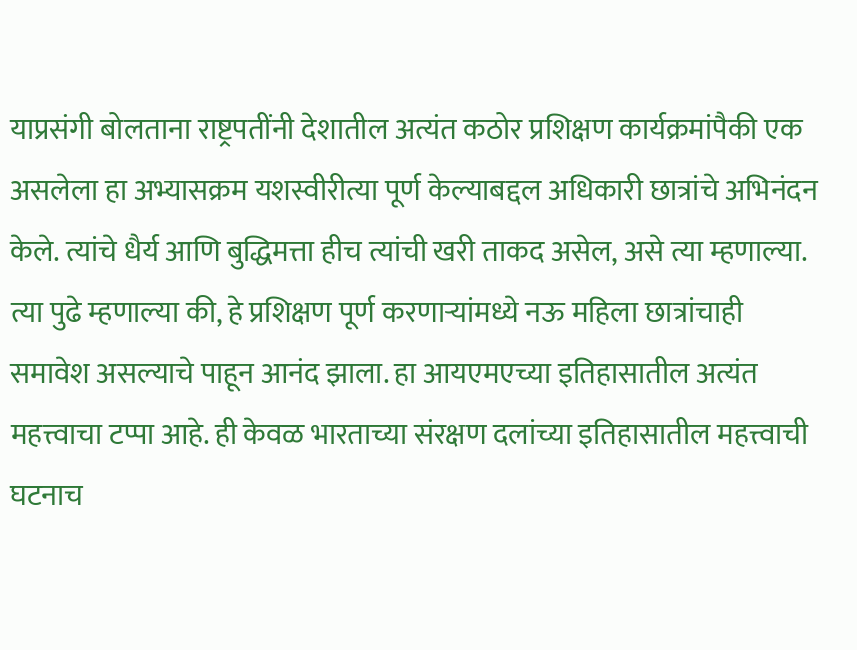याप्रसंगी बोलताना राष्ट्रपतींनी देशातील अत्यंत कठोर प्रशिक्षण कार्यक्रमांपैकी एक असलेला हा अभ्यासक्रम यशस्वीरीत्या पूर्ण केल्याबद्दल अधिकारी छात्रांचे अभिनंदन केले. त्यांचे धैर्य आणि बुद्धिमत्ता हीच त्यांची खरी ताकद असेल, असे त्या म्हणाल्या. त्या पुढे म्हणाल्या की, हे प्रशिक्षण पूर्ण करणाऱ्यांमध्ये नऊ महिला छात्रांचाही समावेश असल्याचे पाहून आनंद झाला. हा आयएमएच्या इतिहासातील अत्यंत महत्त्वाचा टप्पा आहे. ही केवळ भारताच्या संरक्षण दलांच्या इतिहासातील महत्त्वाची घटनाच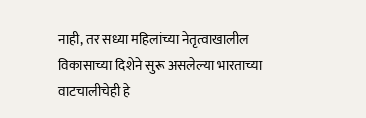नाही, तर सध्या महिलांच्या नेतृत्वाखालील विकासाच्या दिशेने सुरू असलेल्या भारताच्या वाटचालीचेही हे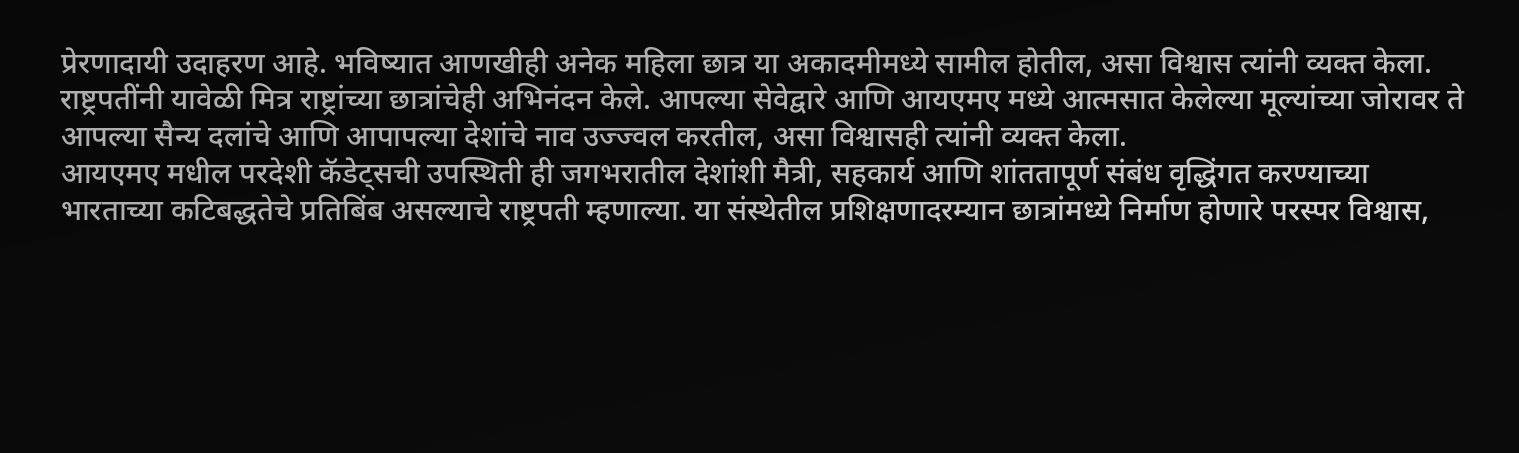प्रेरणादायी उदाहरण आहे. भविष्यात आणखीही अनेक महिला छात्र या अकादमीमध्ये सामील होतील, असा विश्वास त्यांनी व्यक्त केला.
राष्ट्रपतींनी यावेळी मित्र राष्ट्रांच्या छात्रांचेही अभिनंदन केले. आपल्या सेवेद्वारे आणि आयएमए मध्ये आत्मसात केलेल्या मूल्यांच्या जोरावर ते आपल्या सैन्य दलांचे आणि आपापल्या देशांचे नाव उज्ज्वल करतील, असा विश्वासही त्यांनी व्यक्त केला.
आयएमए मधील परदेशी कॅडेट्सची उपस्थिती ही जगभरातील देशांशी मैत्री, सहकार्य आणि शांततापूर्ण संबंध वृद्धिंगत करण्याच्या भारताच्या कटिबद्धतेचे प्रतिबिंब असल्याचे राष्ट्रपती म्हणाल्या. या संस्थेतील प्रशिक्षणादरम्यान छात्रांमध्ये निर्माण होणारे परस्पर विश्वास,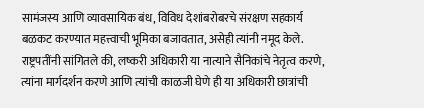सामंजस्य आणि व्यावसायिक बंध, विविध देशांबरोबरचे संरक्षण सहकार्य बळकट करण्यात महत्त्वाची भूमिका बजावतात, असेही त्यांनी नमूद केले.
राष्ट्रपतींनी सांगितले की, लष्करी अधिकारी या नात्याने सैनिकांचे नेतृत्व करणे, त्यांना मार्गदर्शन करणे आणि त्यांची काळजी घेणे ही या अधिकारी छात्रांची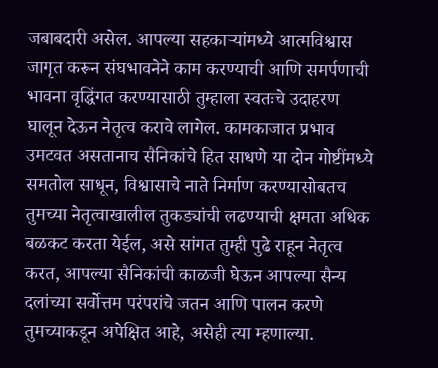जबाबदारी असेल. आपल्या सहकाऱ्यांमध्ये आत्मविश्वास जागृत करून संघभावनेने काम करण्याची आणि समर्पणाची भावना वृद्धिंगत करण्यासाठी तुम्हाला स्वतःचे उदाहरण घालून देऊन नेतृत्व करावे लागेल. कामकाजात प्रभाव उमटवत असतानाच सैनिकांचे हित साधणे या दोन गोष्टींमध्ये समतोल साधून, विश्वासाचे नाते निर्माण करण्यासोबतच तुमच्या नेतृत्वाखालील तुकड्यांची लढण्याची क्षमता अधिक बळकट करता येईल, असे सांगत तुम्ही पुढे राहून नेतृत्व करत, आपल्या सैनिकांची काळजी घेऊन आपल्या सैन्य दलांच्या सर्वोत्तम परंपरांचे जतन आणि पालन करणे तुमच्याकडून अपेक्षित आहे, असेही त्या म्हणाल्या.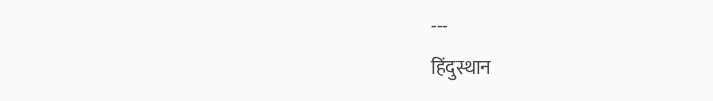---
हिंदुस्थान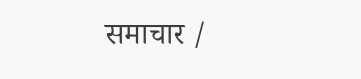समाचार /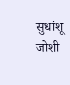सुधांशू जोशी